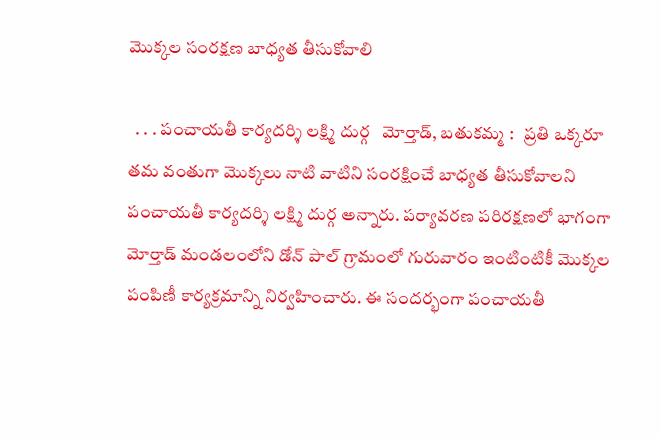మొక్కల సంరక్షణ బాధ్యత తీసుకోవాలి

  . . . పంచాయతీ కార్యదర్శి లక్ష్మి దుర్గ   మోర్తాడ్, బతుకమ్మ :   ప్రతి ఒక్కరూ తమ వంతుగా మొక్కలు నాటి వాటిని సంరక్షించే బాధ్యత తీసుకోవాలని పంచాయతీ కార్యదర్శి లక్ష్మి దుర్గ అన్నారు. పర్యావరణ పరిరక్షణలో భాగంగా మోర్తాడ్ మండలంలోని డోన్ పాల్ గ్రామంలో గురువారం ఇంటింటికీ మొక్కల పంపిణీ కార్యక్రమాన్ని నిర్వహించారు. ఈ సందర్భంగా పంచాయతీ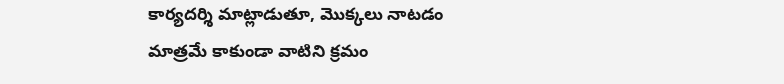కార్యదర్శి మాట్లాడుతూ, మొక్కలు నాటడం మాత్రమే కాకుండా వాటిని క్రమం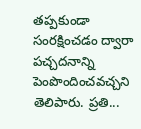తప్పకుండా సంరక్షించడం ద్వారా పచ్చదనాన్ని పెంపొందించవచ్చని తెలిపారు. ప్రతి...